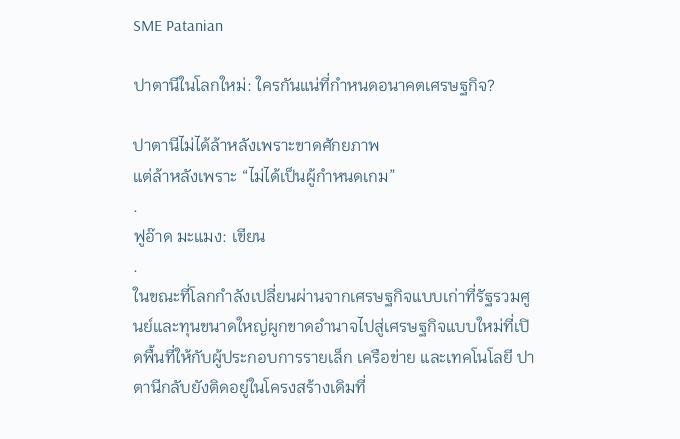SME Patanian

ปาตานีในโลกใหม่: ใครกันแน่ที่กำหนดอนาคตเศรษฐกิจ?

ปาตานีไม่ได้ล้าหลังเพราะขาดศักยภาพ
แต่ล้าหลังเพราะ “ไม่ได้เป็นผู้กำหนดเกม”
.
ฟูอ๊าด มะแมง: เขียน
.
ในขณะที่โลกกำลังเปลี่ยนผ่านจากเศรษฐกิจแบบเก่าที่รัฐรวมศูนย์และทุนขนาดใหญ่ผูกขาดอำนาจไปสู่เศรษฐกิจแบบใหม่ที่เปิดพื้นที่ให้กับผู้ประกอบการรายเล็ก เครือข่าย และเทคโนโลยี ปาตานีกลับยังติดอยู่ในโครงสร้างเดิมที่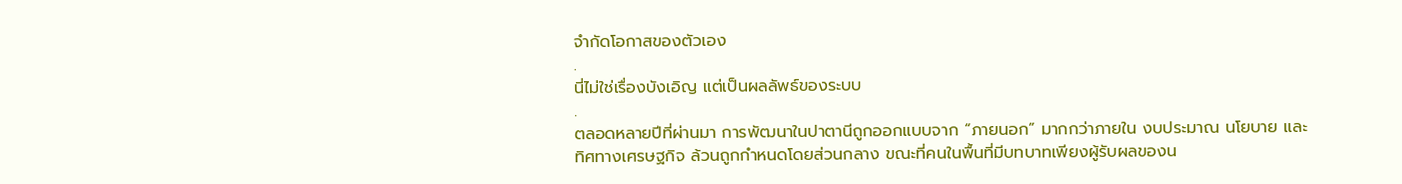จำกัดโอกาสของตัวเอง
.
นี่ไม่ใช่เรื่องบังเอิญ แต่เป็นผลลัพธ์ของระบบ
.
ตลอดหลายปีที่ผ่านมา การพัฒนาในปาตานีถูกออกแบบจาก “ภายนอก” มากกว่าภายใน งบประมาณ นโยบาย และทิศทางเศรษฐกิจ ล้วนถูกกำหนดโดยส่วนกลาง ขณะที่คนในพื้นที่มีบทบาทเพียงผู้รับผลของน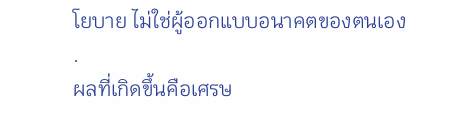โยบาย ไม่ใช่ผู้ออกแบบอนาคตของตนเอง
.
ผลที่เกิดขึ้นคือเศรษ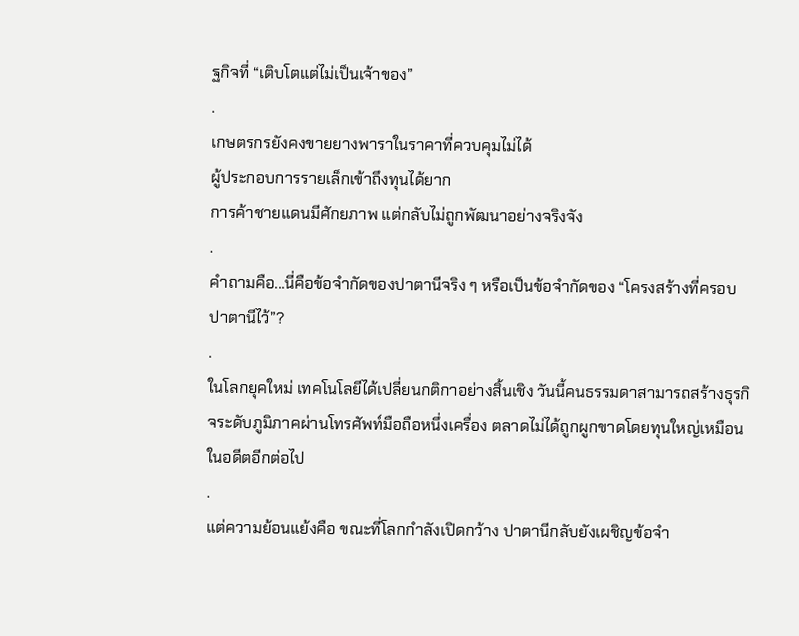ฐกิจที่ “เติบโตแต่ไม่เป็นเจ้าของ”
.
เกษตรกรยังคงขายยางพาราในราคาที่ควบคุมไม่ได้
ผู้ประกอบการรายเล็กเข้าถึงทุนได้ยาก
การค้าชายแดนมีศักยภาพ แต่กลับไม่ถูกพัฒนาอย่างจริงจัง
.
คำถามคือ...นี่คือข้อจำกัดของปาตานีจริง ๆ หรือเป็นข้อจำกัดของ “โครงสร้างที่ครอบปาตานีไว้”?
.
ในโลกยุคใหม่ เทคโนโลยีได้เปลี่ยนกติกาอย่างสิ้นเชิง วันนี้คนธรรมดาสามารถสร้างธุรกิจระดับภูมิภาคผ่านโทรศัพท์มือถือหนึ่งเครื่อง ตลาดไม่ได้ถูกผูกขาดโดยทุนใหญ่เหมือนในอดีตอีกต่อไป
.
แต่ความย้อนแย้งคือ ขณะที่โลกกำลังเปิดกว้าง ปาตานีกลับยังเผชิญข้อจำ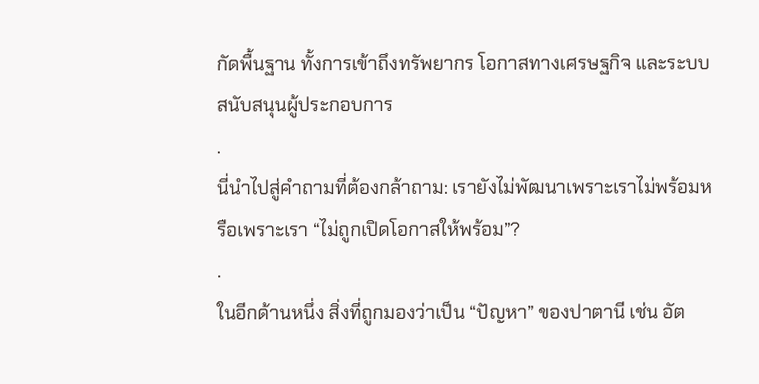กัดพื้นฐาน ทั้งการเข้าถึงทรัพยากร โอกาสทางเศรษฐกิจ และระบบสนับสนุนผู้ประกอบการ
.
นี่นำไปสู่คำถามที่ต้องกล้าถาม: เรายังไม่พัฒนาเพราะเราไม่พร้อมหรือเพราะเรา “ไม่ถูกเปิดโอกาสให้พร้อม”?
.
ในอีกด้านหนึ่ง สิ่งที่ถูกมองว่าเป็น “ปัญหา” ของปาตานี เช่น อัต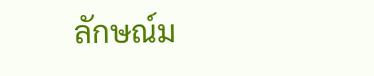ลักษณ์ม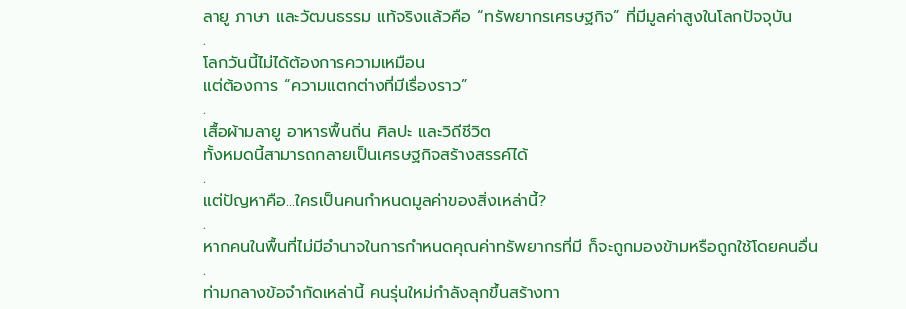ลายู ภาษา และวัฒนธรรม แท้จริงแล้วคือ “ทรัพยากรเศรษฐกิจ” ที่มีมูลค่าสูงในโลกปัจจุบัน
.
โลกวันนี้ไม่ได้ต้องการความเหมือน
แต่ต้องการ “ความแตกต่างที่มีเรื่องราว”
.
เสื้อผ้ามลายู อาหารพื้นถิ่น ศิลปะ และวิถีชีวิต
ทั้งหมดนี้สามารถกลายเป็นเศรษฐกิจสร้างสรรค์ได้
.
แต่ปัญหาคือ...ใครเป็นคนกำหนดมูลค่าของสิ่งเหล่านี้?
.
หากคนในพื้นที่ไม่มีอำนาจในการกำหนดคุณค่าทรัพยากรที่มี ก็จะถูกมองข้ามหรือถูกใช้โดยคนอื่น
.
ท่ามกลางข้อจำกัดเหล่านี้ คนรุ่นใหม่กำลังลุกขึ้นสร้างทา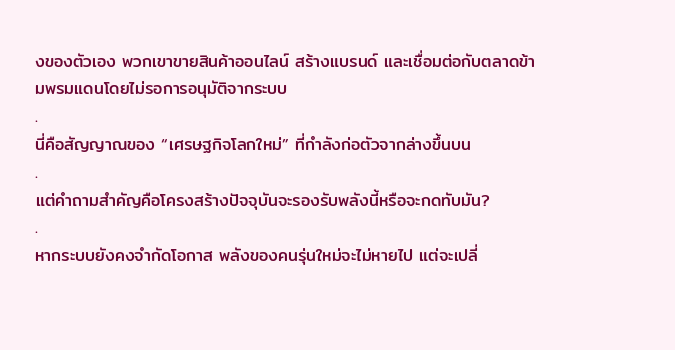งของตัวเอง พวกเขาขายสินค้าออนไลน์ สร้างแบรนด์ และเชื่อมต่อกับตลาดข้ามพรมแดนโดยไม่รอการอนุมัติจากระบบ
.
นี่คือสัญญาณของ “เศรษฐกิจโลกใหม่” ที่กำลังก่อตัวจากล่างขึ้นบน
.
แต่คำถามสำคัญคือโครงสร้างปัจจุบันจะรองรับพลังนี้หรือจะกดทับมัน?
.
หากระบบยังคงจำกัดโอกาส พลังของคนรุ่นใหม่จะไม่หายไป แต่จะเปลี่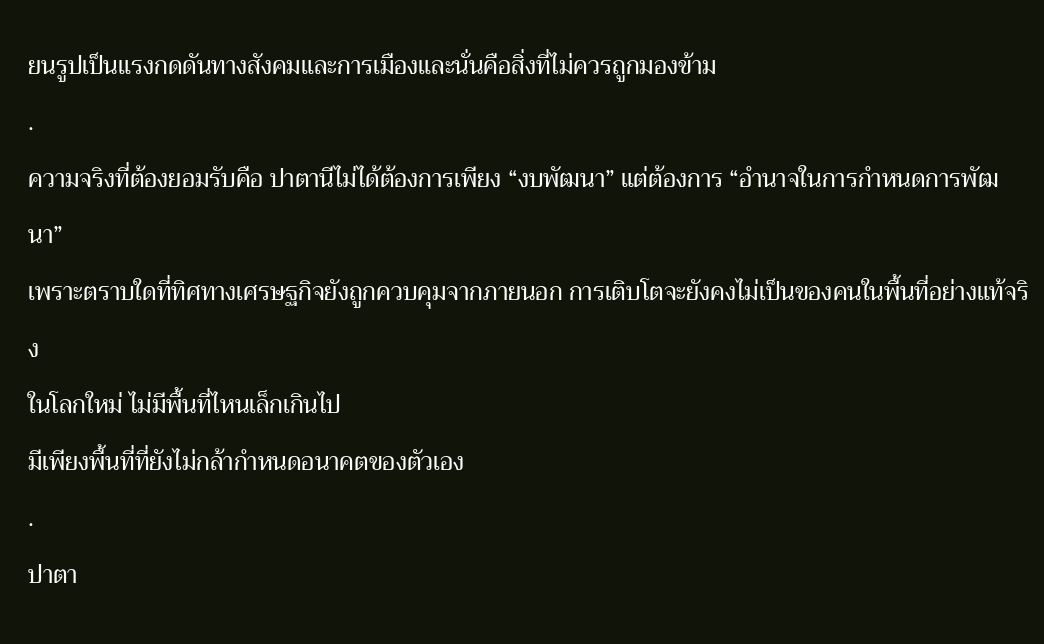ยนรูปเป็นแรงกดดันทางสังคมและการเมืองและนั่นคือสิ่งที่ไม่ควรถูกมองข้าม
.
ความจริงที่ต้องยอมรับคือ ปาตานีไม่ได้ต้องการเพียง “งบพัฒนา” แต่ต้องการ “อำนาจในการกำหนดการพัฒนา”
เพราะตราบใดที่ทิศทางเศรษฐกิจยังถูกควบคุมจากภายนอก การเติบโตจะยังคงไม่เป็นของคนในพื้นที่อย่างแท้จริง
ในโลกใหม่ ไม่มีพื้นที่ไหนเล็กเกินไป
มีเพียงพื้นที่ที่ยังไม่กล้ากำหนดอนาคตของตัวเอง
.
ปาตา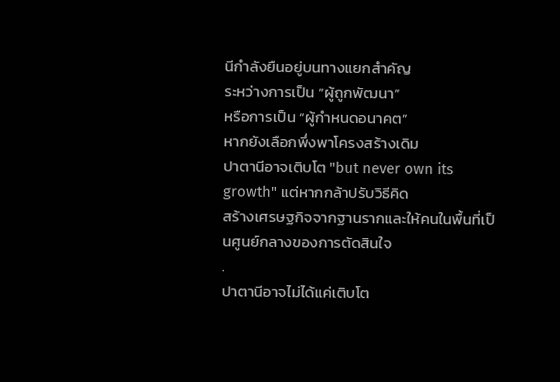นีกำลังยืนอยู่บนทางแยกสำคัญ
ระหว่างการเป็น “ผู้ถูกพัฒนา”
หรือการเป็น “ผู้กำหนดอนาคต”
หากยังเลือกพึ่งพาโครงสร้างเดิม
ปาตานีอาจเติบโต "but never own its growth" แต่หากกล้าปรับวิธีคิด
สร้างเศรษฐกิจจากฐานรากและให้คนในพื้นที่เป็นศูนย์กลางของการตัดสินใจ
.
ปาตานีอาจไม่ได้แค่เติบโต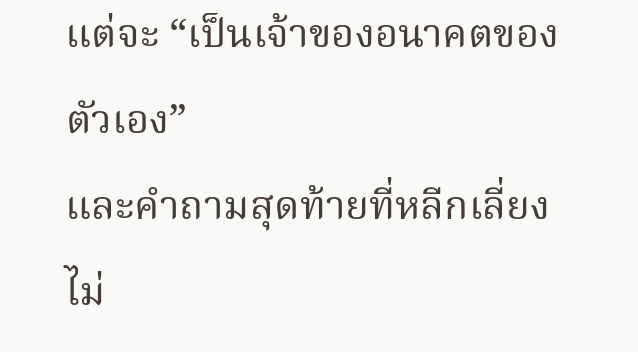แต่จะ “เป็นเจ้าของอนาคตของตัวเอง”
และคำถามสุดท้ายที่หลีกเลี่ยงไม่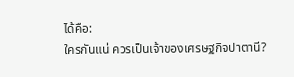ได้คือ:
ใครกันแน่ ควรเป็นเจ้าของเศรษฐกิจปาตานี?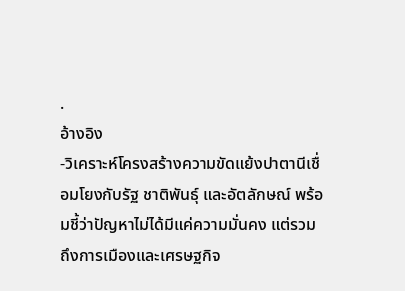.
อ้างอิง
-วิเคราะห์โครงสร้างความขัดแย้งปาตานีเชื่อมโยงกับรัฐ ชาติพันธุ์ และอัตลักษณ์ พร้อมชี้ว่าปัญหาไม่ได้มีแค่ความมั่นคง แต่รวมถึงการเมืองและเศรษฐกิจ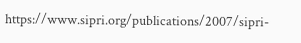https://www.sipri.org/publications/2007/sipri-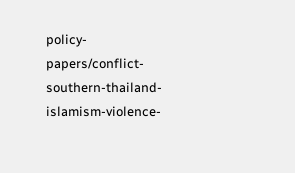policy-papers/conflict-southern-thailand-islamism-violence-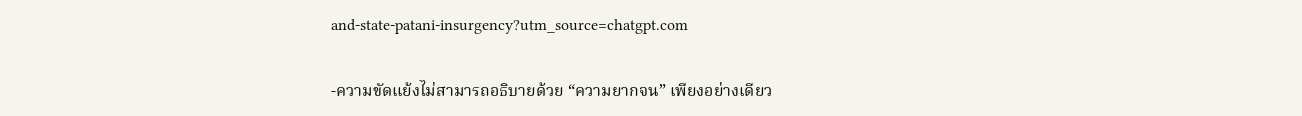and-state-patani-insurgency?utm_source=chatgpt.com

-ความขัดแย้งไม่สามารถอธิบายด้วย “ความยากจน” เพียงอย่างเดียว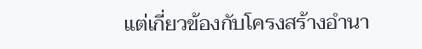แต่เกี่ยวข้องกับโครงสร้างอำนา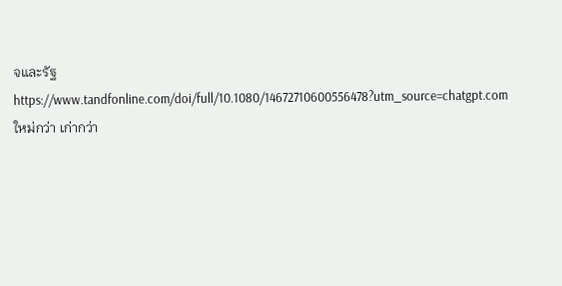จและรัฐ https://www.tandfonline.com/doi/full/10.1080/14672710600556478?utm_source=chatgpt.com
ใหม่กว่า เก่ากว่า